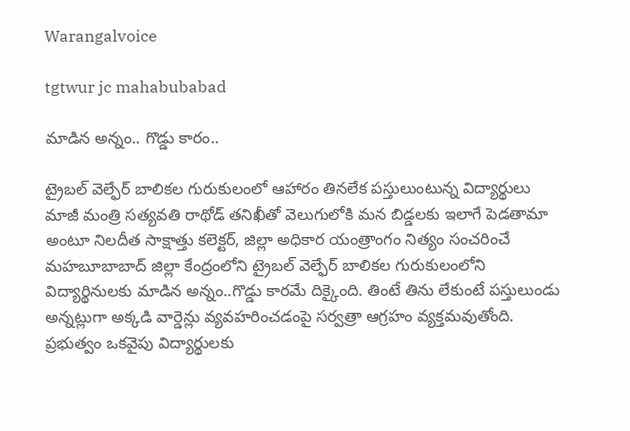Warangalvoice

tgtwur jc mahabubabad

మాడిన అన్నం.. గొడ్డు కారం..

ట్రైబల్ వెల్ఫేర్ బాలికల గురుకులంలో ఆహారం తినలేక పస్తులుంటున్న విద్యార్థులు మాజీ మంత్రి సత్యవతి రాథోడ్ తనిఖీతో వెలుగులోకి మన బిడ్డలకు ఇలాగే పెడతామా అంటూ నిలదీత సాక్షాత్తు కలెక్టర్, జిల్లా అధికార యంత్రాంగం నిత్యం సంచరించే మహబూబాబాద్ జిల్లా కేంద్రంలోని ట్రైబల్ వెల్ఫేర్ బాలికల గురుకులంలోని విద్యార్థినులకు మాడిన అన్నం..గొడ్డు కారమే దిక్కైంది. తింటే తిను లేకుంటే పస్తులుండు అన్నట్లుగా అక్కడి వార్డెన్లు వ్యవహరించడంపై సర్వత్రా ఆగ్రహం వ్యక్తమవుతోంది. ప్రభుత్వం ఒకవైపు విద్యార్థులకు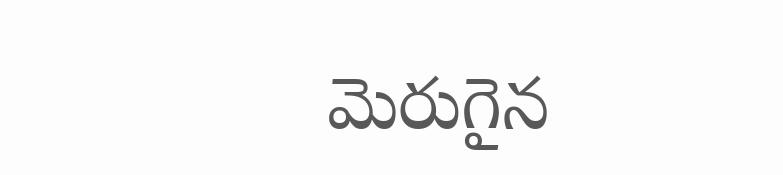మెరుగైన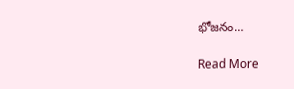భోజనం…

Read More